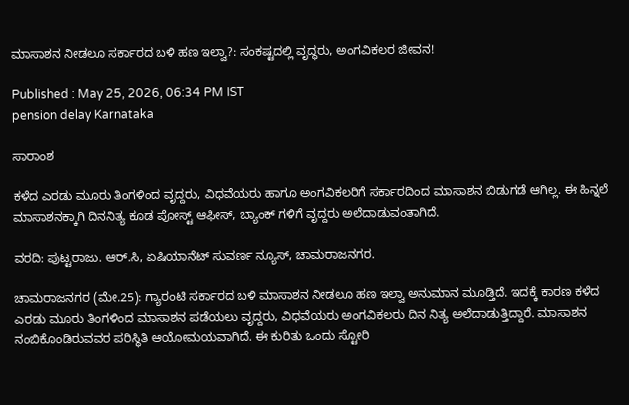ಮಾಸಾಶನ ನೀಡಲೂ ಸರ್ಕಾರದ ಬಳಿ ಹಣ ಇಲ್ವಾ?: ಸಂಕಷ್ಟದಲ್ಲಿ ವೃದ್ಧರು, ಅಂಗವಿಕಲರ ಜೀವನ!

Published : May 25, 2026, 06:34 PM IST
pension delay Karnataka

ಸಾರಾಂಶ

ಕಳೆದ ಎರಡು ಮೂರು ತಿಂಗಳಿಂದ ವೃದ್ದರು, ವಿಧವೆಯರು ಹಾಗೂ ಅಂಗವಿಕಲರಿಗೆ ಸರ್ಕಾರದಿಂದ ಮಾಸಾಶನ ಬಿಡುಗಡೆ ಆಗಿಲ್ಲ. ಈ ಹಿನ್ನಲೆ ಮಾಸಾಶನಕ್ಕಾಗಿ ದಿನನಿತ್ಯ ಕೂಡ ಪೋಸ್ಟ್ ಆಫೀಸ್, ಬ್ಯಾಂಕ್ ಗಳಿಗೆ ವೃದ್ದರು ಅಲೆದಾಡುವಂತಾಗಿದೆ.

ವರದಿ: ಪುಟ್ಟರಾಜು. ಆರ್.ಸಿ, ಏಷಿಯಾನೆಟ್ ಸುವರ್ಣ ನ್ಯೂಸ್, ಚಾಮರಾಜನಗರ.

ಚಾಮರಾಜನಗರ (ಮೇ.25): ಗ್ಯಾರಂಟಿ ಸರ್ಕಾರದ ಬಳಿ ಮಾಸಾಶನ ನೀಡಲೂ ಹಣ ಇಲ್ವಾ ಅನುಮಾನ ಮೂಡ್ತಿದೆ. ಇದಕ್ಕೆ ಕಾರಣ ಕಳೆದ ಎರಡು ಮೂರು ತಿಂಗಳಿಂದ ಮಾಸಾಶನ ಪಡೆಯಲು ವೃದ್ದರು, ವಿಧವೆಯರು ಅಂಗವಿಕಲರು ದಿನ ನಿತ್ಯ ಅಲೆದಾಡುತ್ತಿದ್ದಾರೆ. ಮಾಸಾಶನ ನಂಬಿಕೊಂಡಿರುವವರ ಪರಿಸ್ಥಿತಿ ಆಯೋಮಯವಾಗಿದೆ. ಈ ಕುರಿತು ಒಂದು ಸ್ಟೋರಿ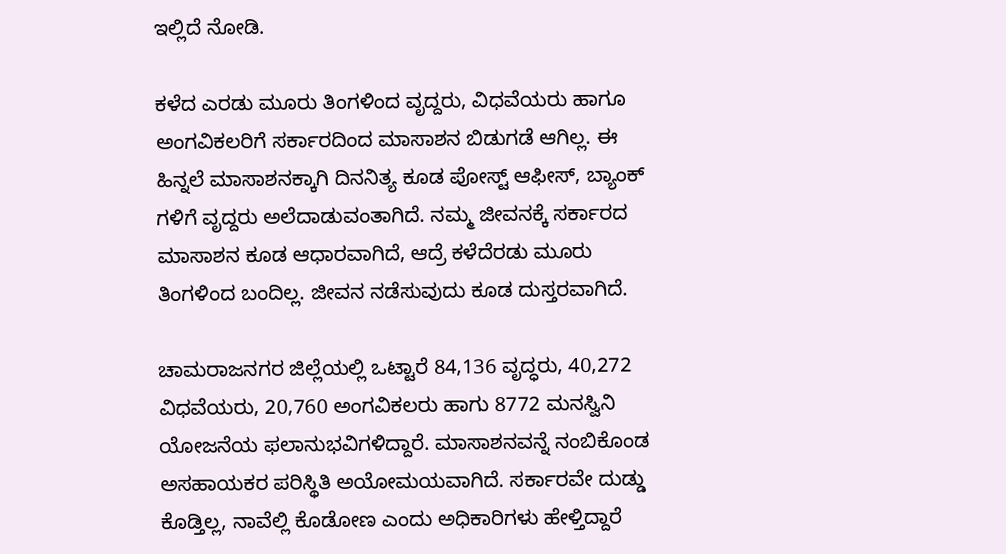ಇಲ್ಲಿದೆ ನೋಡಿ.

ಕಳೆದ ಎರಡು ಮೂರು ತಿಂಗಳಿಂದ ವೃದ್ದರು, ವಿಧವೆಯರು ಹಾಗೂ ಅಂಗವಿಕಲರಿಗೆ ಸರ್ಕಾರದಿಂದ ಮಾಸಾಶನ ಬಿಡುಗಡೆ ಆಗಿಲ್ಲ. ಈ ಹಿನ್ನಲೆ ಮಾಸಾಶನಕ್ಕಾಗಿ ದಿನನಿತ್ಯ ಕೂಡ ಪೋಸ್ಟ್ ಆಫೀಸ್, ಬ್ಯಾಂಕ್ ಗಳಿಗೆ ವೃದ್ದರು ಅಲೆದಾಡುವಂತಾಗಿದೆ. ನಮ್ಮ ಜೀವನಕ್ಕೆ ಸರ್ಕಾರದ ಮಾಸಾಶನ ಕೂಡ ಆಧಾರವಾಗಿದೆ, ಆದ್ರೆ ಕಳೆದೆರಡು ಮೂರು ತಿಂಗಳಿಂದ ಬಂದಿಲ್ಲ. ಜೀವನ ನಡೆಸುವುದು ಕೂಡ ದುಸ್ತರವಾಗಿದೆ.

ಚಾಮರಾಜನಗರ ಜಿಲ್ಲೆಯಲ್ಲಿ ಒಟ್ಟಾರೆ 84,136 ವೃದ್ಧರು, 40,272 ವಿಧವೆಯರು, 20,760 ಅಂಗವಿಕಲರು ಹಾಗು 8772 ಮನಸ್ವಿನಿ ಯೋಜನೆಯ ಫಲಾನುಭವಿಗಳಿದ್ದಾರೆ. ಮಾಸಾಶನವನ್ನೆ ನಂಬಿಕೊಂಡ ಅಸಹಾಯಕರ ಪರಿಸ್ಥಿತಿ ಅಯೋಮಯವಾಗಿದೆ. ಸರ್ಕಾರವೇ ದುಡ್ಡು ಕೊಡ್ತಿಲ್ಲ, ನಾವೆಲ್ಲಿ ಕೊಡೋಣ ಎಂದು ಅಧಿಕಾರಿಗಳು ಹೇಳ್ತಿದ್ದಾರೆ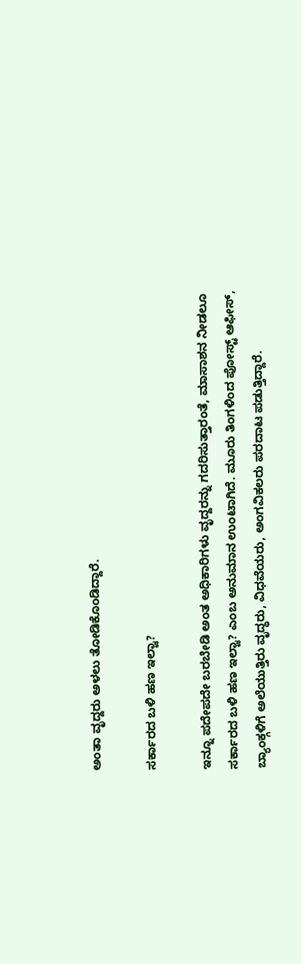ಅಂತಾ ವೃದ್ದರು ಅಳಲು ತೋಡಿಕೊಂಡಿದ್ದಾರೆ.

ಸರ್ಕಾರದ ಬಳಿ ಹಣ ಇಲ್ವಾ?

ಇನ್ನೂ ಪದೇಪದೇ ಬರಬೇಡಿ ಅಂತ ಅಧಿಕಾರಿಗಳು ವೃದ್ದರನ್ನು ಗದರಿಸುತ್ತಾರಂತೆ, ಮಾಸಾಶನ ನೀಡಲೂ ಸರ್ಕಾರದ ಬಳಿ ಹಣ ಇಲ್ವಾ? ಎಂಬ ಅನುಮಾನ ಉಂಟಾಗಿದೆ. ಮೂರು ತಿಂಗಳಿಂದ ಪೋಸ್ಟ್ ಆಫೀಸ್, ಬ್ಯಾಂಕ್ಗಳಿಗೆ ಅಲೆಯುತ್ತಿರು ವೃದ್ಧರು, ವಿಧವೆಯರು, ಅಂಗವಿಕಲರು ಪರದಾಟ ಪಡುತ್ತಿದ್ದಾರೆ.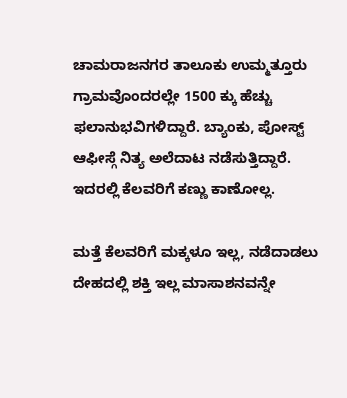ಚಾಮರಾಜನಗರ ತಾಲೂಕು ಉಮ್ಮತ್ತೂರು ಗ್ರಾಮವೊಂದರಲ್ಲೇ 1500 ಕ್ಕು ಹೆಚ್ಚು ಫಲಾನುಭವಿಗಳಿದ್ದಾರೆ. ಬ್ಯಾಂಕು, ಪೋಸ್ಟ್ ಆಫೀಸ್ಗೆ ನಿತ್ಯ ಅಲೆದಾಟ ನಡೆಸುತ್ತಿದ್ದಾರೆ. ಇದರಲ್ಲಿ ಕೆಲವರಿಗೆ ಕಣ್ಣು ಕಾಣೋಲ್ಲ.

ಮತ್ತೆ ಕೆಲವರಿಗೆ ಮಕ್ಕಳೂ ಇಲ್ಲ, ನಡೆದಾಡಲು ದೇಹದಲ್ಲಿ ಶಕ್ತಿ ಇಲ್ಲ ಮಾಸಾಶನವನ್ನೇ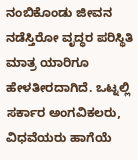ನಂಬಿಕೊಂಡು ಜೀವನ ನಡೆಸ್ತಿರೋ ವೃದ್ಧರ ಪರಿಸ್ಥಿತಿ ಮಾತ್ರ ಯಾರಿಗೂ ಹೇಳತೀರದಾಗಿದೆ. ಒಟ್ನಲ್ಲಿ ಸರ್ಕಾರ ಅಂಗವಿಕಲರು, ವಿಧವೆಯರು ಹಾಗೆಯೆ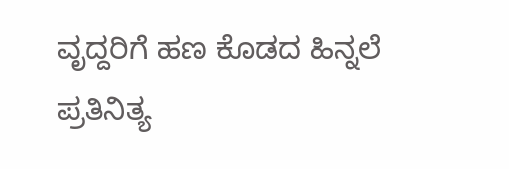ವೃದ್ದರಿಗೆ ಹಣ ಕೊಡದ ಹಿನ್ನಲೆ ಪ್ರತಿನಿತ್ಯ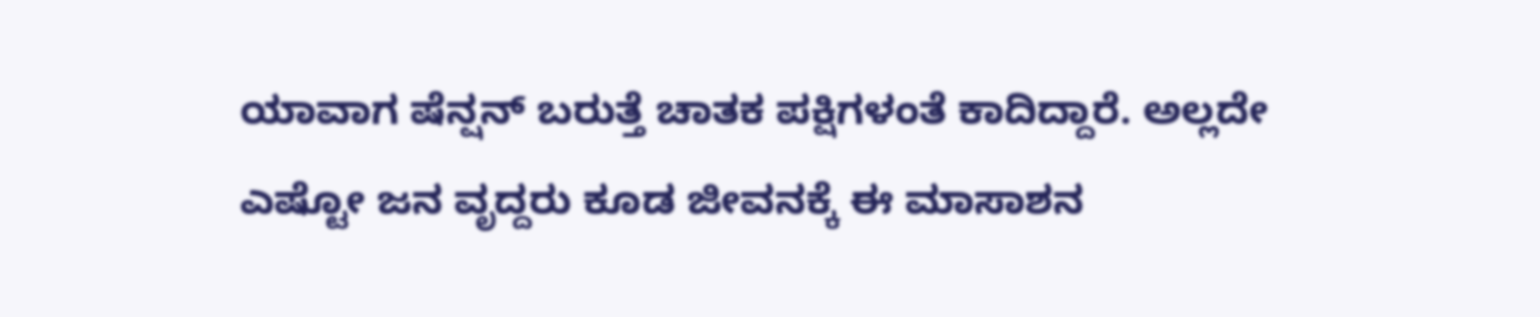ಯಾವಾಗ ಷೆನ್ಷನ್ ಬರುತ್ತೆ ಚಾತಕ ಪಕ್ಷಿಗಳಂತೆ ಕಾದಿದ್ದಾರೆ. ಅಲ್ಲದೇ ಎಷ್ಟೋ ಜನ ವೃದ್ದರು ಕೂಡ ಜೀವನಕ್ಕೆ ಈ ಮಾಸಾಶನ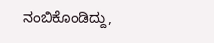ನಂಬಿಕೊಂಡಿದ್ದು,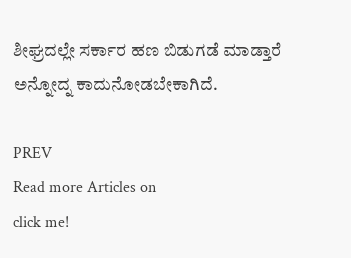ಶೀಘ್ರದಲ್ಲೇ ಸರ್ಕಾರ ಹಣ ಬಿಡುಗಡೆ ಮಾಡ್ತಾರೆ ಅನ್ನೋದ್ನ ಕಾದುನೋಡಬೇಕಾಗಿದೆ.

PREV
Read more Articles on
click me!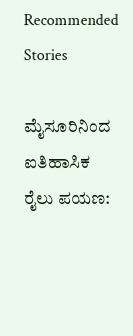Recommended Stories

ಮೈಸೂರಿನಿಂದ ಐತಿಹಾಸಿಕ ರೈಲು ಪಯಣ: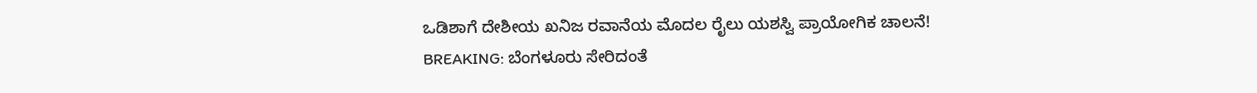ಒಡಿಶಾಗೆ ದೇಶೀಯ ಖನಿಜ ರವಾನೆಯ ಮೊದಲ ರೈಲು ಯಶಸ್ವಿ ಪ್ರಾಯೋಗಿಕ ಚಾಲನೆ!
BREAKING: ಬೆಂಗಳೂರು ಸೇರಿದಂತೆ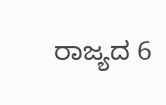ರಾಜ್ಯದ 6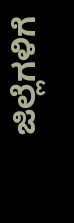ಜಿಲ್ಲೆಗಳಿಗೆ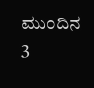ಮುಂದಿನ 3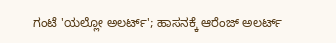ಗಂಟೆ 'ಯಲ್ಲೋ ಅಲರ್ಟ್'; ಹಾಸನಕ್ಕೆ ಆರೆಂಜ್ ಅಲರ್ಟ್